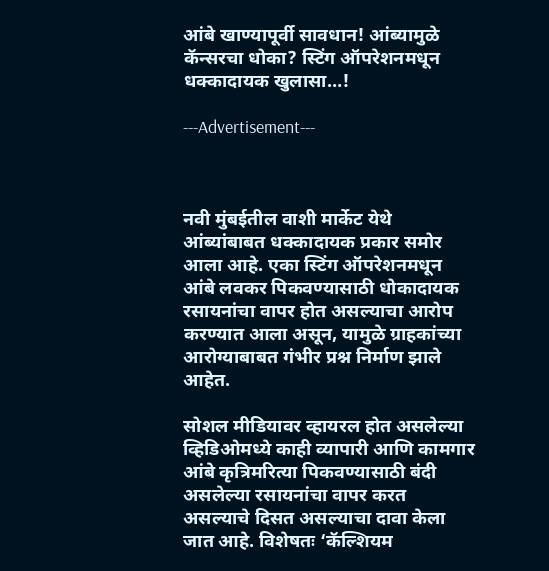आंबे खाण्यापूर्वी सावधान! आंब्यामुळे कॅन्सरचा धोका? स्टिंग ऑपरेशनमधून धक्कादायक खुलासा…!

---Advertisement---



नवी मुंबईतील वाशी मार्केट येथे आंब्यांबाबत धक्कादायक प्रकार समोर आला आहे. एका स्टिंग ऑपरेशनमधून आंबे लवकर पिकवण्यासाठी धोकादायक रसायनांचा वापर होत असल्याचा आरोप करण्यात आला असून, यामुळे ग्राहकांच्या आरोग्याबाबत गंभीर प्रश्न निर्माण झाले आहेत.

सोशल मीडियावर व्हायरल होत असलेल्या व्हिडिओमध्ये काही व्यापारी आणि कामगार आंबे कृत्रिमरित्या पिकवण्यासाठी बंदी असलेल्या रसायनांचा वापर करत असल्याचे दिसत असल्याचा दावा केला जात आहे. विशेषतः ‘कॅल्शियम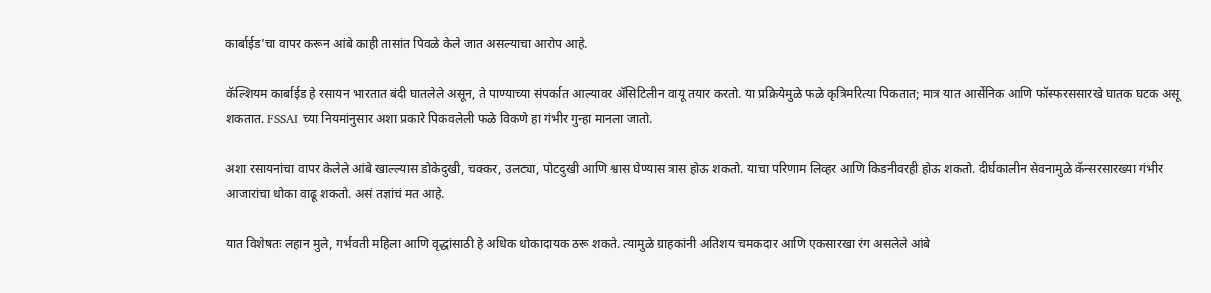कार्बाईड’चा वापर करून आंबे काही तासांत पिवळे केले जात असल्याचा आरोप आहे.

कॅल्शियम कार्बाईड हे रसायन भारतात बंदी घातलेले असून, ते पाण्याच्या संपर्कात आल्यावर ॲसिटिलीन वायू तयार करतो. या प्रक्रियेमुळे फळे कृत्रिमरित्या पिकतात; मात्र यात आर्सेनिक आणि फॉस्फरससारखे घातक घटक असू शकतात. FSSAI च्या नियमांनुसार अशा प्रकारे पिकवलेली फळे विकणे हा गंभीर गुन्हा मानला जातो.

अशा रसायनांचा वापर केलेले आंबे खाल्ल्यास डोकेदुखी, चक्कर, उलट्या, पोटदुखी आणि श्वास घेण्यास त्रास होऊ शकतो. याचा परिणाम लिव्हर आणि किडनीवरही होऊ शकतो. दीर्घकालीन सेवनामुळे कॅन्सरसारख्या गंभीर आजारांचा धोका वाढू शकतो. असं तज्ञांचं मत आहे.

यात विशेषतः लहान मुले, गर्भवती महिला आणि वृद्धांसाठी हे अधिक धोकादायक ठरू शकते. त्यामुळे ग्राहकांनी अतिशय चमकदार आणि एकसारखा रंग असलेले आंबे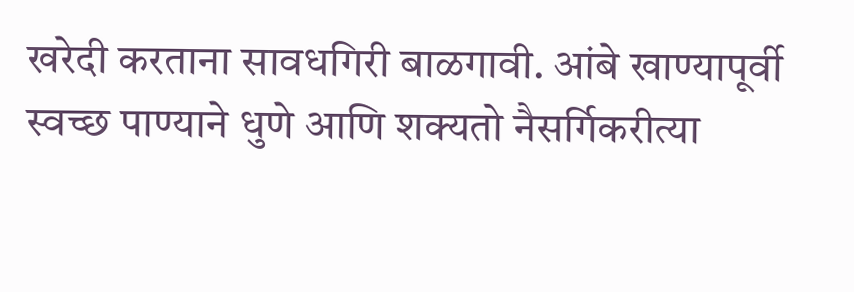खरेदी करताना सावधगिरी बाळगावी. आंबे खाण्यापूर्वी स्वच्छ पाण्याने धुणे आणि शक्यतो नैसर्गिकरीत्या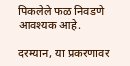पिकलेले फळ निवडणे आवश्यक आहे.

दरम्यान, या प्रकरणावर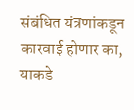संबंधित यंत्रणांकडून कारवाई होणार का, याकडे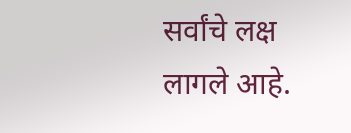सर्वांचे लक्ष लागले आहे.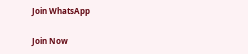Join WhatsApp

Join Now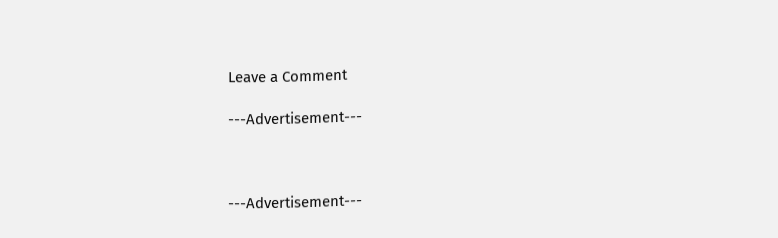Leave a Comment

---Advertisement---



---Advertisement---